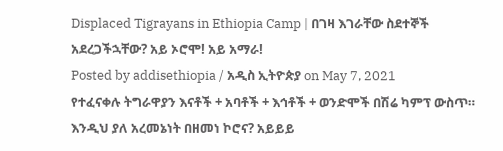Displaced Tigrayans in Ethiopia Camp | በገዛ እገራቸው ስደተኞች አደረጋችኋቸው? አይ ኦሮሞ! አይ አማራ!
Posted by addisethiopia / አዲስ ኢትዮጵያ on May 7, 2021
የተፈናቀሉ ትግራዋያን እናቶች + አባቶች + እኅቶች + ወንድሞች በሽሬ ካምፕ ውስጥ።
እንዲህ ያለ አረመኔነት በዘመነ ኮሮና? አይይይ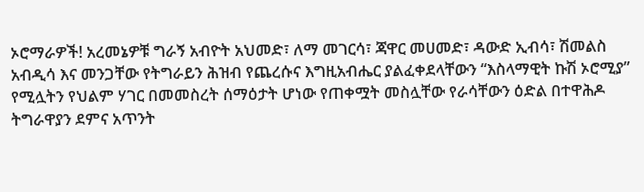ኦሮማራዎች! አረመኔዎቹ ግራኝ አብዮት አህመድ፣ ለማ መገርሳ፣ ጃዋር መሀመድ፣ ዳውድ ኢብሳ፣ ሽመልስ አብዲሳ እና መንጋቸው የትግራይን ሕዝብ የጨረሱና እግዚአብሔር ያልፈቀደላቸውን “እስላማዊት ኩሽ ኦሮሚያ” የሚሏትን የህልም ሃገር በመመስረት ሰማዕታት ሆነው የጠቀሟት መስሏቸው የራሳቸውን ዕድል በተዋሕዶ ትግራዋያን ደምና አጥንት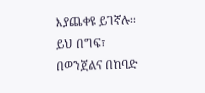እያጨቀዩ ይገኛሉ፡፡ ይህ በግፍ፣ በወንጀልና በከባድ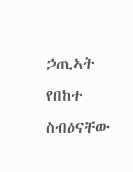ኃጢኣት የበከተ ስብዕናቸው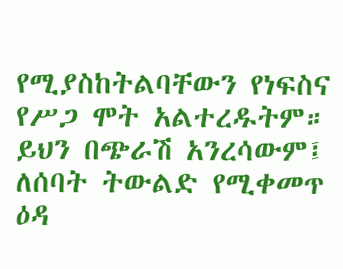የሚያስከትልባቸውን የነፍስና የሥጋ ሞት አልተረዱትም። ይህን በጭራሽ አንረሳውም፤ ለሰባት ትውልድ የሚቀመጥ ዕዳ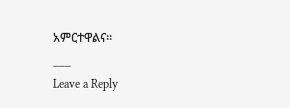አምርተዋልና።
___
Leave a Reply